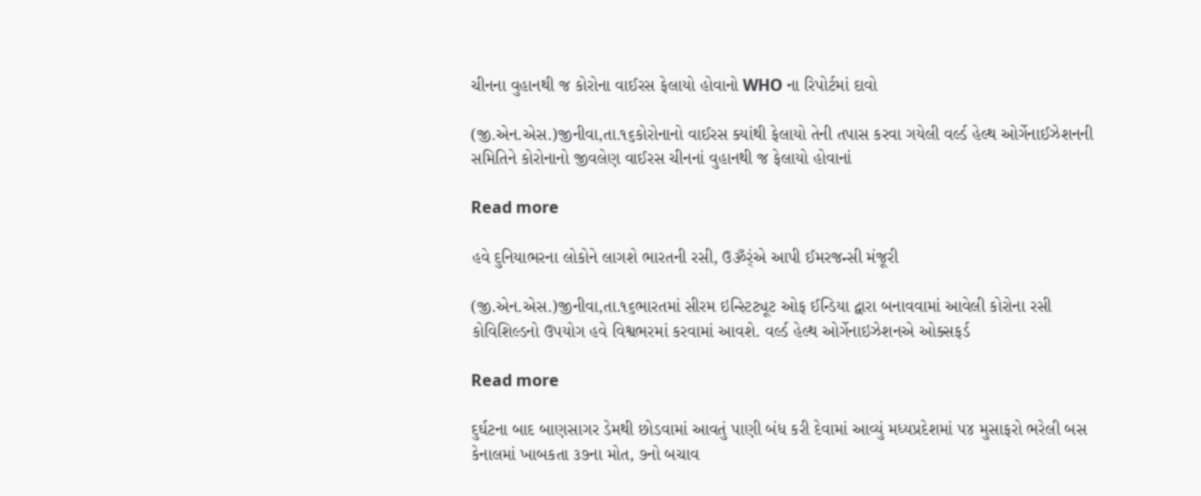ચીનના વુહાનથી જ કોરોના વાઈરસ ફેલાયો હોવાનો WHO ના રિપોર્ટમાં દાવો

(જી.એન.એસ.)જીનીવા,તા.૧૬કોરોનાનો વાઈરસ ક્યાંથી ફેલાયો તેની તપાસ કરવા ગયેલી વર્લ્ડ હેલ્થ ઓર્ગેનાઈઝેશનની સમિતિને કોરોનાનો જીવલેણ વાઈરસ ચીનનાં વુહાનથી જ ફેલાયો હોવાનાં

Read more

હવે દુનિયાભરના લોકોને લાગશે ભારતની રસી, ઉૐર્ંએ આપી ઈમરજન્સી મંજૂરી

(જી.એન.એસ.)જીનીવા,તા.૧૬ભારતમાં સીરમ ઇન્સ્ટિટ્યૂટ ઓફ ઈન્ડિયા દ્વારા બનાવવામાં આવેલી કોરોના રસી કોવિશિલ્ડનો ઉપયોગ હવે વિશ્વભરમાં કરવામાં આવશે. વર્લ્ડ હેલ્થ ઓર્ગેનાઇઝેશનએ ઓક્સફર્ડ

Read more

દુર્ઘટના બાદ બાણસાગર ડેમથી છોડવામાં આવતું પાણી બંધ કરી દેવામાં આવ્યું મધ્યપ્રદેશમાં ૫૪ મુસાફરો ભરેલી બસ કેનાલમાં ખાબકતા ૩૭ના મોત, ૭નો બચાવ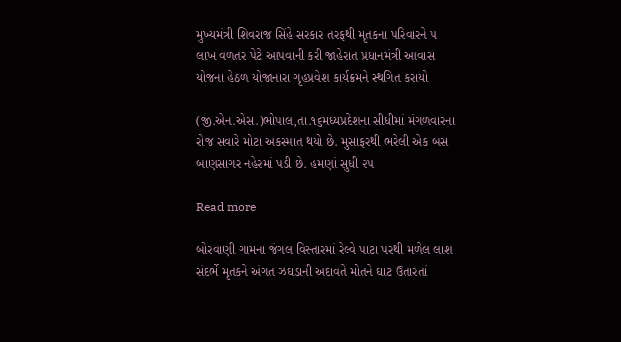મુખ્યમંત્રી શિવરાજ સિંહે સરકાર તરફથી મૃતકના પરિવારને ૫ લાખ વળતર પેટે આપવાની કરી જાહેરાત પ્રધાનમંત્રી આવાસ યોજના હેઠળ યોજાનારા ગૃહપ્રવેશ કાર્યક્રમને સ્થગિત કરાયો

(જી.એન.એસ.)ભોપાલ,તા.૧૬મધ્યપ્રદેશના સીધીમાં મંગળવારના રોજ સવારે મોટા અકસ્માત થયો છે. મુસાફરથી ભરેલી એક બસ બાણસાગર નહેરમાં પડી છે. હમણાં સુધી ૨૫

Read more

બોરવાણી ગામના જંગલ વિસ્તારમાં રેલ્વે પાટા પરથી મળેલ લાશ સંદર્ભે મૃતકને અંગત ઝઘડાની અદાવતે મોતને ઘાટ ઉતારતાં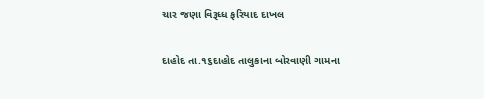ચાર જણા વિરૂધ્ધ ફરિયાદ દાખલ

દાહોદ તા.૧૬દાહોદ તાલુકાના બોરવાણી ગામના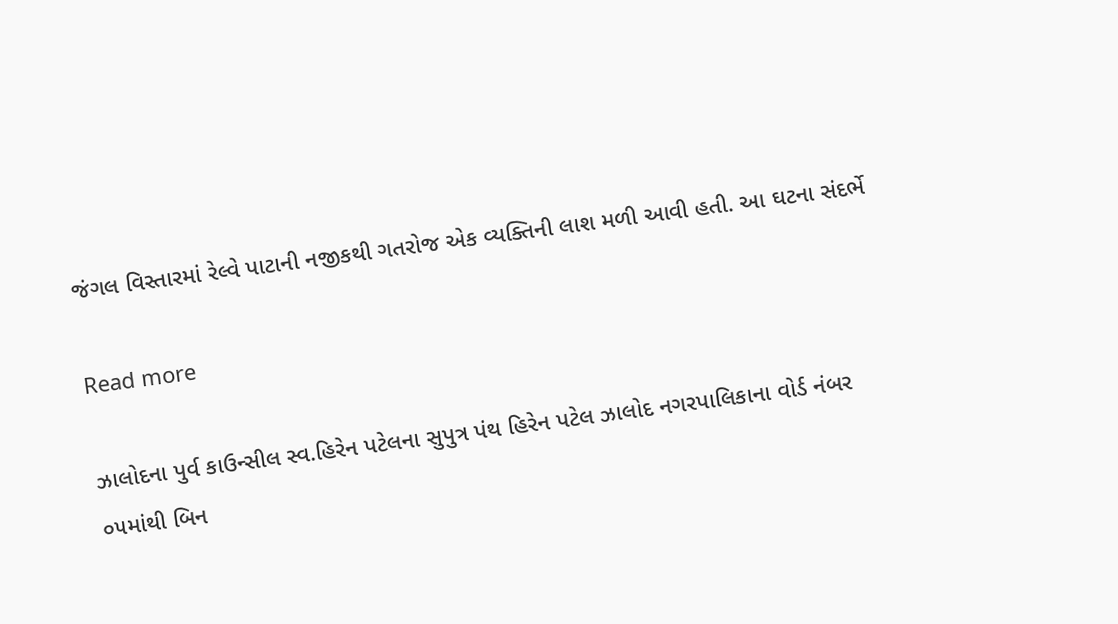જંગલ વિસ્તારમાં રેલ્વે પાટાની નજીકથી ગતરોજ એક વ્યક્તિની લાશ મળી આવી હતી. આ ઘટના સંદર્ભે

Read more

ઝાલોદના પુર્વ કાઉન્સીલ સ્વ.હિરેન પટેલના સુપુત્ર પંથ હિરેન પટેલ ઝાલોદ નગરપાલિકાના વોર્ડ નંબર ૦૫માંથી બિન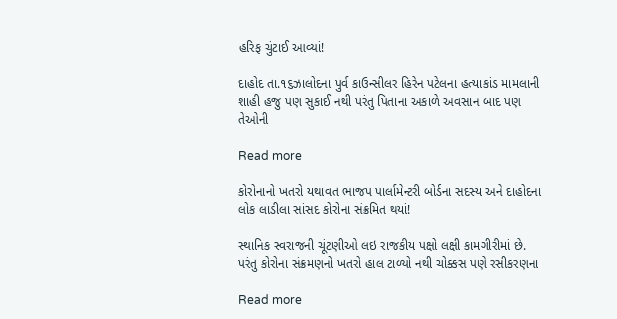હરિફ ચુંટાઈ આવ્યાં!

દાહોદ તા.૧૬ઝાલોદના પુર્વ કાઉન્સીલર હિરેન પટેલના હત્યાકાંડ મામલાની શાહી હજુ પણ સુકાઈ નથી પરંતુ પિતાના અકાળે અવસાન બાદ પણ તેઓની

Read more

કોરોનાનો ખતરો યથાવત ભાજપ પાર્લામેન્ટરી બોર્ડના સદસ્ય અને દાહોદના લોક લાડીલા સાંસદ કોરોના સંક્રમિત થયાં!

સ્થાનિક સ્વરાજની ચૂંટણીઓ લઇ રાજકીય પક્ષો લક્ષી કામગીરીમાં છે. પરંતુ કોરોના સંક્રમણનો ખતરો હાલ ટાળ્યો નથી ચોક્કસ પણે રસીકરણના

Read more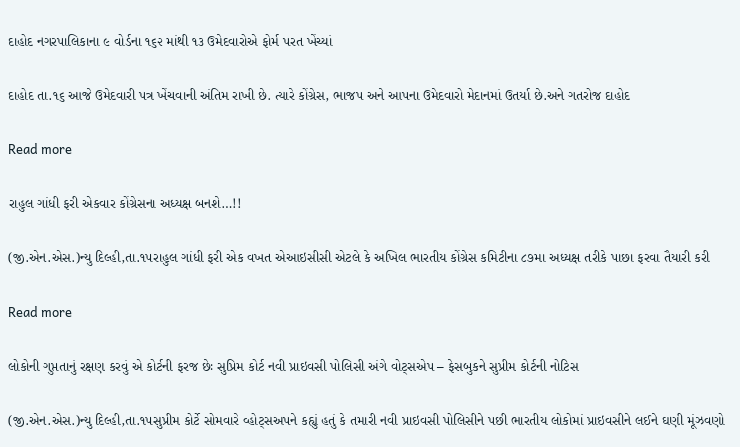દાહોદ નગરપાલિકાના ૯ વોર્ડના ૧૬૨ માંથી ૧૩ ઉમેદવારોએ ફોર્મ પરત ખેંચ્યાં

દાહોદ તા.૧૬ આજે ઉમેદવારી પત્ર ખેંચવાની અંતિમ રાખી છે. ત્યારે કોંગ્રેસ, ભાજપ અને આપના ઉમેદવારો મેદાનમાં ઉતર્યા છે.અને ગતરોજ દાહોદ

Read more

રાહુલ ગાંધી ફરી એકવાર કોંગ્રેસના અધ્યક્ષ બનશે…!!

(જી.એન.એસ.)ન્યુ દિલ્હી,તા.૧૫રાહુલ ગાંધી ફરી એક વખત એઆઇસીસી એટલે કે અખિલ ભારતીય કોંગ્રેસ કમિટીના ૮૭મા અધ્યક્ષ તરીકે પાછા ફરવા તૈયારી કરી

Read more

લોકોની ગુપ્તતાનું રક્ષણ કરવું એ કોર્ટની ફરજ છેઃ સુપ્રિમ કોર્ટ નવી પ્રાઇવસી પોલિસી અંગે વોટ્‌સએપ – ફેસબુકને સુપ્રીમ કોર્ટની નોટિસ

(જી.એન.એસ.)ન્યુ દિલ્હી,તા.૧૫સુપ્રીમ કોર્ટે સોમવારે વ્હોટ્‌સઅપને કહ્યું હતું કે તમારી નવી પ્રાઇવસી પોલિસીને પછી ભારતીય લોકોમાં પ્રાઇવસીને લઈને ઘણી મૂંઝવણો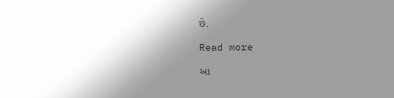છે.

Read more

આ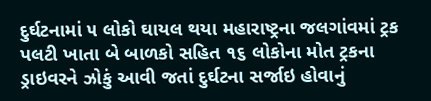દુર્ઘટનામાં ૫ લોકો ઘાયલ થયા મહારાષ્ટ્રના જલગાંવમાં ટ્રક પલટી ખાતા બે બાળકો સહિત ૧૬ લોકોના મોત ટ્રકના ડ્રાઇવરને ઝોકું આવી જતાં દુર્ઘટના સર્જાઇ હોવાનું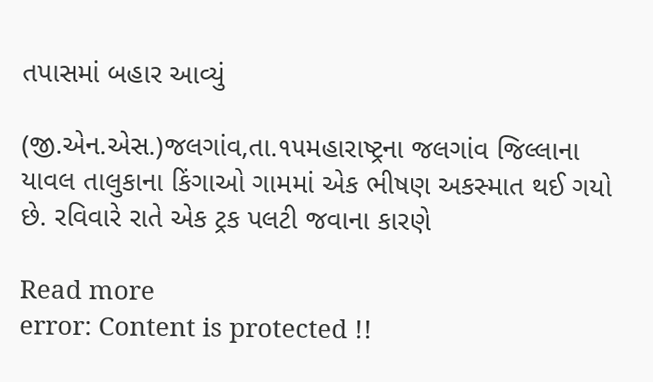તપાસમાં બહાર આવ્યું

(જી.એન.એસ.)જલગાંવ,તા.૧૫મહારાષ્ટ્રના જલગાંવ જિલ્લાના યાવલ તાલુકાના કિંગાઓ ગામમાં એક ભીષણ અકસ્માત થઈ ગયો છે. રવિવારે રાતે એક ટ્રક પલટી જવાના કારણે

Read more
error: Content is protected !!